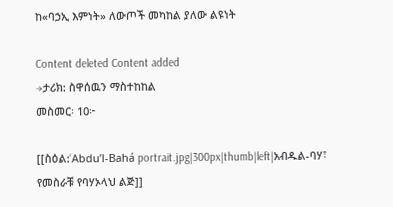ከ«ባኃኢ እምነት» ለውጦች መካከል ያለው ልዩነት

Content deleted Content added
→ታሪክ: ስዋሰዉን ማስተከከል
መስመር፡ 10፦

[[ስዕል:‘Abdu’l-Bahá portrait.jpg|300px|thumb|left|አብዱል-ባሃ፣ የመስራቹ የባሃኦላህ ልጅ]]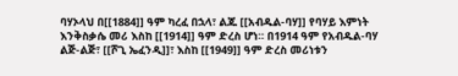ባሃኦላህ በ[[1884]] ዓም ካረፈ በኋላ፣ ልጁ [[አብዱል-ባሃ]] የባሃይ እምነት እንቅስቃሴ መሪ እስከ [[1914]] ዓም ድረስ ሆነ። በ1914 ዓም የአብዱል-ባሃ ልጅ-ልጅ፣ [[ሾጊ ኤፈንዲ]]፣ እስከ [[1949]] ዓም ድረስ መሪነቱን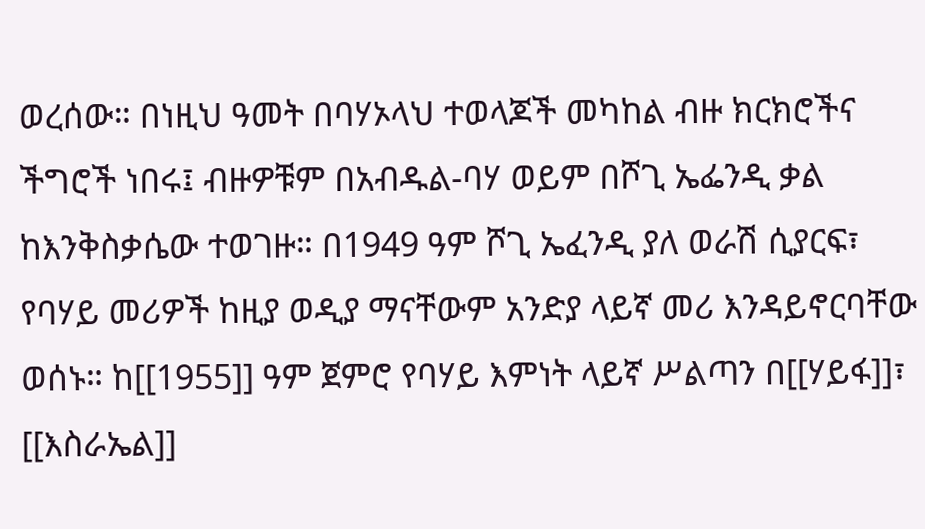ወረሰው። በነዚህ ዓመት በባሃኦላህ ተወላጆች መካከል ብዙ ክርክሮችና ችግሮች ነበሩ፤ ብዙዎቹም በአብዱል-ባሃ ወይም በሾጊ ኤፌንዲ ቃል ከእንቅስቃሴው ተወገዙ። በ1949 ዓም ሾጊ ኤፈንዲ ያለ ወራሽ ሲያርፍ፣ የባሃይ መሪዎች ከዚያ ወዲያ ማናቸውም አንድያ ላይኛ መሪ እንዳይኖርባቸው ወሰኑ። ከ[[1955]] ዓም ጀምሮ የባሃይ እምነት ላይኛ ሥልጣን በ[[ሃይፋ]]፣ [[እስራኤል]]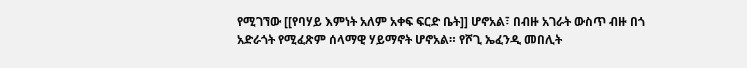የሚገኘው [[የባሃይ እምነት አለም አቀፍ ፍርድ ቤት]] ሆኖአል፣ በብዙ አገራት ውስጥ ብዙ በጎ አድራጎት የሚፈጽም ሰላማዊ ሃይማኖት ሆኖአል። የሾጊ ኤፈንዲ መበሊት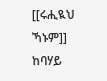[[ሩሒዪህ ኻኑም]] ከባሃይ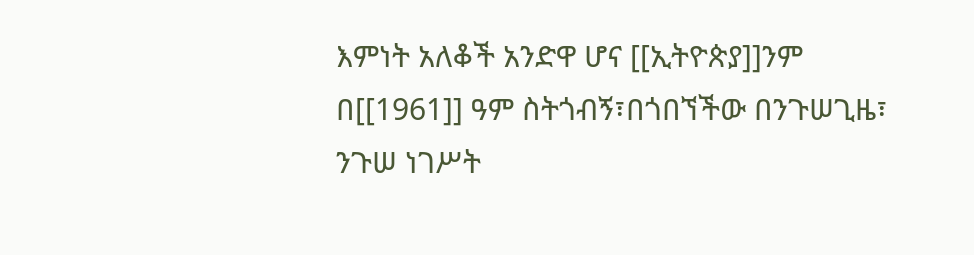እምነት አለቆች አንድዋ ሆና [[ኢትዮጵያ]]ንም በ[[1961]] ዓም ስትጎብኝ፣በጎበኘችው በንጉሠጊዜ፣ ንጉሠ ነገሥት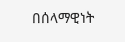በሰላማዊነት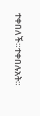ተቀበለች።ተቀበሉአት።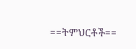==ትምህርቶች==